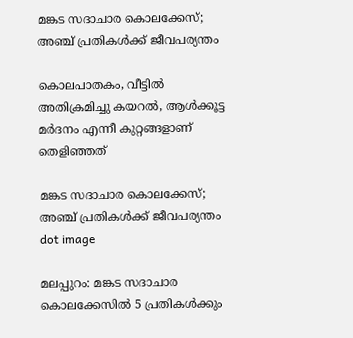മങ്കട സദാചാര കൊലക്കേസ്; അഞ്ച് പ്രതികൾക്ക് ജീവപര്യന്തം

കൊലപാതകം, വീട്ടിൽ അതിക്രമിച്ചു കയറൽ, ആൾക്കൂട്ട മർദനം എന്നീ കുറ്റങ്ങളാണ് തെളിഞ്ഞത്

മങ്കട സദാചാര കൊലക്കേസ്; അഞ്ച് പ്രതികൾക്ക് ജീവപര്യന്തം
dot image

മലപ്പുറം: മങ്കട സദാചാര കൊലക്കേസിൽ 5 പ്രതികൾക്കും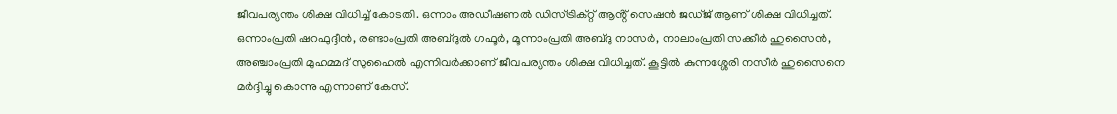ജീവപര്യന്തം ശിക്ഷ വിധിച്ച് കോടതി. ഒന്നാം അഡീഷണൽ ഡിസ്ട്രിക്റ്റ് ആൻ്റ് സെഷൻ ജഡ്ജ് ആണ് ശിക്ഷ വിധിച്ചത്. ഒന്നാംപ്രതി ഷറഫുദ്ദീൻ, രണ്ടാംപ്രതി അബ്ദുൽ ഗഫൂര്‍, മൂന്നാംപ്രതി അബ്ദു നാസര്‍, നാലാംപ്രതി സക്കീര്‍ ഹുസൈൻ, അഞ്ചാംപ്രതി മുഹമ്മദ് സുഹൈൽ എന്നിവര്‍ക്കാണ് ജീവപര്യന്തം ശിക്ഷ വിധിച്ചത്. കൂട്ടിൽ കുന്നശ്ശേരി നസീര്‍ ഹുസൈനെ മര്‍ദ്ദിച്ചു കൊന്നു എന്നാണ് കേസ്.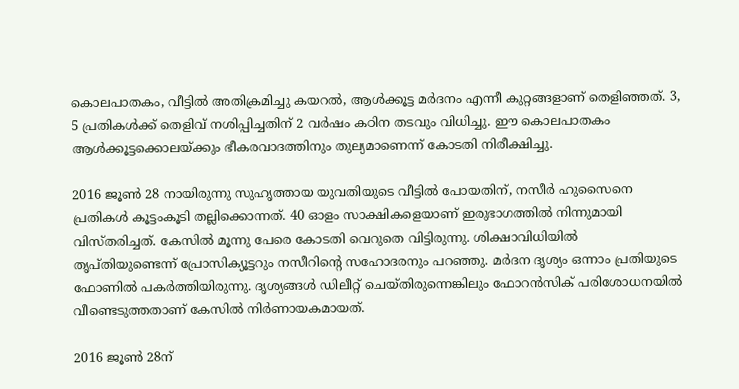കൊലപാതകം, വീട്ടിൽ അതിക്രമിച്ചു കയറൽ, ആൾക്കൂട്ട മർദനം എന്നീ കുറ്റങ്ങളാണ് തെളിഞ്ഞത്. 3, 5 പ്രതികൾക്ക് തെളിവ് നശിപ്പിച്ചതിന് 2 വർഷം കഠിന തടവും വിധിച്ചു. ഈ കൊലപാതകം ആൾക്കൂട്ടക്കൊലയ്ക്കും ഭീകരവാദത്തിനും തുല്യമാണെന്ന് കോടതി നിരീക്ഷിച്ചു.

2016 ജൂൺ 28 നായിരുന്നു സുഹൃത്തായ യുവതിയുടെ വീട്ടിൽ പോയതിന്, നസീർ ഹുസൈനെ പ്രതികൾ കൂട്ടംകൂടി തല്ലിക്കൊന്നത്. 40 ഓളം സാക്ഷികളെയാണ് ഇരുഭാഗത്തിൽ നിന്നുമായി വിസ്തരിച്ചത്. കേസിൽ മൂന്നു പേരെ കോടതി വെറുതെ വിട്ടിരുന്നു. ശിക്ഷാവിധിയിൽ തൃപ്തിയുണ്ടെന്ന് പ്രോസിക്യൂട്ടറും നസീറിന്റെ സഹോദരനും പറഞ്ഞു. മര്‍ദന ദൃശ്യം ഒന്നാം പ്രതിയുടെ ഫോണിൽ പകര്‍ത്തിയിരുന്നു. ദൃശ്യങ്ങൾ ഡിലീറ്റ് ചെയ്തിരുന്നെങ്കിലും ഫോറൻസിക് പരിശോധനയിൽ വീണ്ടെടുത്തതാണ് കേസിൽ നിര്‍ണായകമായത്.

2016 ജൂൺ 28ന്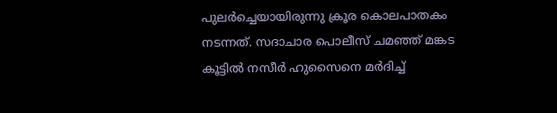പുല‍ർച്ചെയായിരുന്നു ക്രൂര കൊലപാതകം നടന്നത്. സദാചാര പൊലീസ് ചമഞ്ഞ് മങ്കട കൂട്ടിൽ നസീര്‍ ഹുസൈനെ മര്‍ദിച്ച്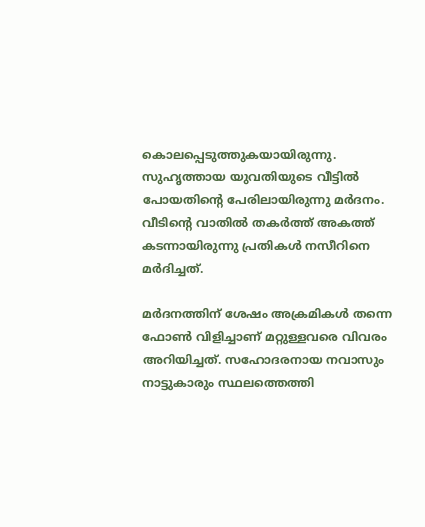കൊലപ്പെടുത്തുകയായിരുന്നു. സുഹൃത്തായ യുവതിയുടെ വീട്ടിൽ പോയതിൻ്റെ പേരിലായിരുന്നു മര്‍ദനം. വീടിൻ്റെ വാതിൽ തകർത്ത് അകത്ത് കടന്നായിരുന്നു പ്രതികൾ നസീറിനെ മർദിച്ചത്.

മർദനത്തിന് ശേഷം അക്രമികൾ തന്നെ ഫോൺ വിളിച്ചാണ് മറ്റുള്ളവരെ വിവരം അറിയിച്ചത്. സഹോദരനായ നവാസും നാട്ടുകാരും സ്ഥലത്തെത്തി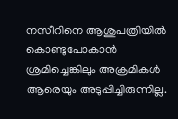നസീറിനെ ആശുപത്രിയിൽ കൊണ്ടുപോകാൻ ശ്രമിച്ചെങ്കിലും അക്രമികൾ ആരെയും അടുപ്പിച്ചിരുന്നില്ല.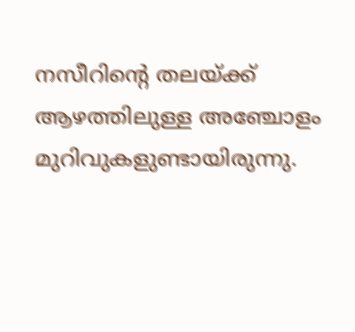നസീറിന്‍റെ തലയ്ക്ക് ആഴത്തിലുള്ള അഞ്ചോളം മുറിവുകളുണ്ടായിരുന്നു.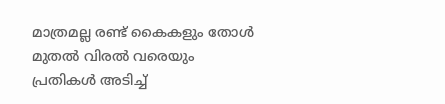മാത്രമല്ല രണ്ട് കൈകളും തോൾ മുതൽ വിരൽ വരെയും പ്രതികൾ അടിച്ച്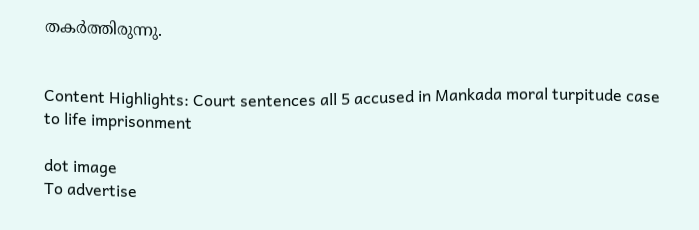തകർത്തിരുന്നു.


Content Highlights: Court sentences all 5 accused in Mankada moral turpitude case to life imprisonment

dot image
To advertise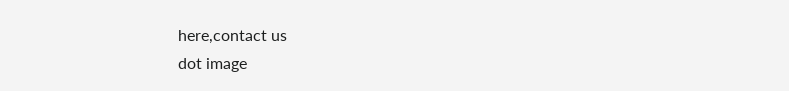here,contact us
dot image